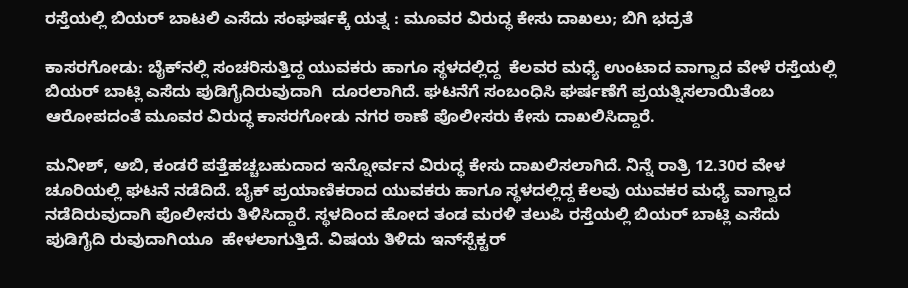ರಸ್ತೆಯಲ್ಲಿ ಬಿಯರ್ ಬಾಟಲಿ ಎಸೆದು ಸಂಘರ್ಷಕ್ಕೆ ಯತ್ನ : ಮೂವರ ವಿರುದ್ಧ ಕೇಸು ದಾಖಲು; ಬಿಗಿ ಭದ್ರತೆ

ಕಾಸರಗೋಡು: ಬೈಕ್‌ನಲ್ಲಿ ಸಂಚರಿಸುತ್ತಿದ್ದ ಯುವಕರು ಹಾಗೂ ಸ್ಥಳದಲ್ಲಿದ್ದ  ಕೆಲವರ ಮಧ್ಯೆ ಉಂಟಾದ ವಾಗ್ವಾದ ವೇಳೆ ರಸ್ತೆಯಲ್ಲಿ ಬಿಯರ್ ಬಾಟ್ಲಿ ಎಸೆದು ಪುಡಿಗೈದಿರುವುದಾಗಿ  ದೂರಲಾಗಿದೆ. ಘಟನೆಗೆ ಸಂಬಂಧಿಸಿ ಘರ್ಷಣೆಗೆ ಪ್ರಯತ್ನಿಸಲಾಯಿತೆಂಬ ಆರೋಪದಂತೆ ಮೂವರ ವಿರುದ್ಧ ಕಾಸರಗೋಡು ನಗರ ಠಾಣೆ ಪೊಲೀಸರು ಕೇಸು ದಾಖಲಿಸಿದ್ದಾರೆ.

ಮನೀಶ್, ಅಬಿ, ಕಂಡರೆ ಪತ್ತೆಹಚ್ಚಬಹುದಾದ ಇನ್ನೋರ್ವನ ವಿರುದ್ಧ ಕೇಸು ದಾಖಲಿಸಲಾಗಿದೆ. ನಿನ್ನೆ ರಾತ್ರಿ 12.30ರ ವೇಳ ಚೂರಿಯಲ್ಲಿ ಘಟನೆ ನಡೆದಿದೆ. ಬೈಕ್ ಪ್ರಯಾಣಿಕರಾದ ಯುವಕರು ಹಾಗೂ ಸ್ಥಳದಲ್ಲಿದ್ದ ಕೆಲವು ಯುವಕರ ಮಧ್ಯೆ ವಾಗ್ವಾದ ನಡೆದಿರುವುದಾಗಿ ಪೊಲೀಸರು ತಿಳಿಸಿದ್ದಾರೆ. ಸ್ಥಳದಿಂದ ಹೋದ ತಂಡ ಮರಳಿ ತಲುಪಿ ರಸ್ತೆಯಲ್ಲಿ ಬಿಯರ್ ಬಾಟ್ಲಿ ಎಸೆದು ಪುಡಿಗೈದಿ ರುವುದಾಗಿಯೂ  ಹೇಳಲಾಗುತ್ತಿದೆ. ವಿಷಯ ತಿಳಿದು ಇನ್‌ಸ್ಪೆಕ್ಟರ್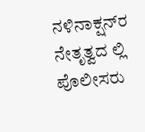ನಳಿನಾಕ್ಷನ್‌ರ ನೇತೃತ್ವದ ಲ್ಲಿ ಪೊಲೀಸರು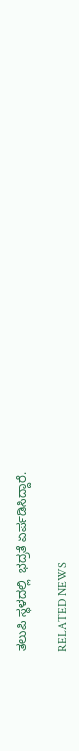ತಲುಪಿ ಸ್ಥಳದಲ್ಲಿ  ಭದ್ರತೆ ಏರ್ಪಡಿಸಿದ್ದಾರೆ.

RELATED NEWS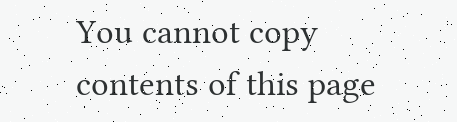You cannot copy contents of this page